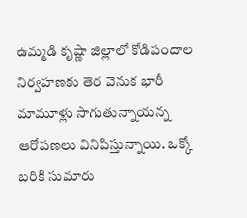ఉమ్మడి కృష్ణా జిల్లాలో కోడిపందాల నిర్వహణకు తెర వెనుక భారీ మామూళ్లు సాగుతున్నాయన్న ఆరోపణలు వినిపిస్తున్నాయి. ఒక్కో బరికి సుమారు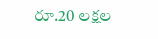రూ.20 లక్షల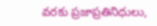వరకు ప్రజాప్రతినిధులు,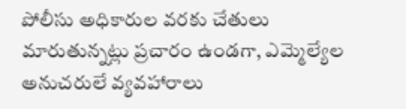పోలీసు అధికారుల వరకు చేతులు మారుతున్నట్లు ప్రచారం ఉండగా, ఎమ్మెల్యేల అనుచరులే వ్యవహారాలు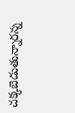చక్కబెడుతున్నారన్న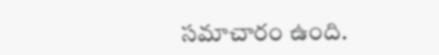సమాచారం ఉంది.